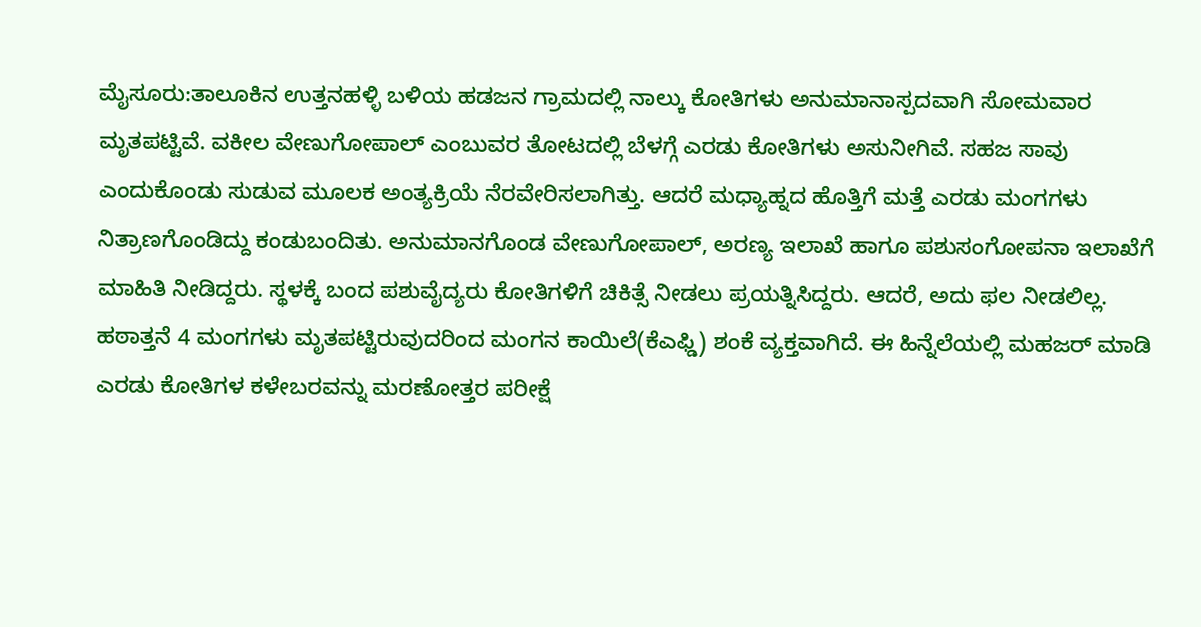ಮೈಸೂರು:ತಾಲೂಕಿನ ಉತ್ತನಹಳ್ಳಿ ಬಳಿಯ ಹಡಜನ ಗ್ರಾಮದಲ್ಲಿ ನಾಲ್ಕು ಕೋತಿಗಳು ಅನುಮಾನಾಸ್ಪದವಾಗಿ ಸೋಮವಾರ ಮೃತಪಟ್ಟಿವೆ. ವಕೀಲ ವೇಣುಗೋಪಾಲ್ ಎಂಬುವರ ತೋಟದಲ್ಲಿ ಬೆಳಗ್ಗೆ ಎರಡು ಕೋತಿಗಳು ಅಸುನೀಗಿವೆ. ಸಹಜ ಸಾವು ಎಂದುಕೊಂಡು ಸುಡುವ ಮೂಲಕ ಅಂತ್ಯಕ್ರಿಯೆ ನೆರವೇರಿಸಲಾಗಿತ್ತು. ಆದರೆ ಮಧ್ಯಾಹ್ನದ ಹೊತ್ತಿಗೆ ಮತ್ತೆ ಎರಡು ಮಂಗಗಳು ನಿತ್ರಾಣಗೊಂಡಿದ್ದು ಕಂಡುಬಂದಿತು. ಅನುಮಾನಗೊಂಡ ವೇಣುಗೋಪಾಲ್, ಅರಣ್ಯ ಇಲಾಖೆ ಹಾಗೂ ಪಶುಸಂಗೋಪನಾ ಇಲಾಖೆಗೆ ಮಾಹಿತಿ ನೀಡಿದ್ದರು. ಸ್ಥಳಕ್ಕೆ ಬಂದ ಪಶುವೈದ್ಯರು ಕೋತಿಗಳಿಗೆ ಚಿಕಿತ್ಸೆ ನೀಡಲು ಪ್ರಯತ್ನಿಸಿದ್ದರು. ಆದರೆ, ಅದು ಫಲ ನೀಡಲಿಲ್ಲ.
ಹಠಾತ್ತನೆ 4 ಮಂಗಗಳು ಮೃತಪಟ್ಟಿರುವುದರಿಂದ ಮಂಗನ ಕಾಯಿಲೆ(ಕೆಎಫ್ಡಿ) ಶಂಕೆ ವ್ಯಕ್ತವಾಗಿದೆ. ಈ ಹಿನ್ನೆಲೆಯಲ್ಲಿ ಮಹಜರ್ ಮಾಡಿ ಎರಡು ಕೋತಿಗಳ ಕಳೇಬರವನ್ನು ಮರಣೋತ್ತರ ಪರೀಕ್ಷೆ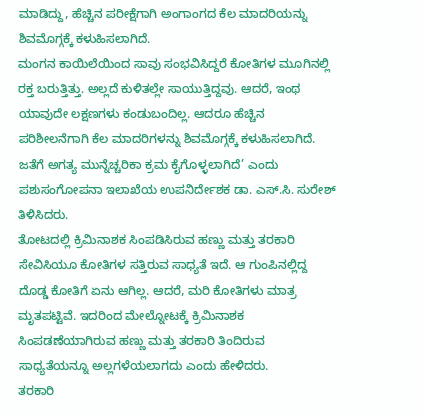ಮಾಡಿದ್ದು, ಹೆಚ್ಚಿನ ಪರೀಕ್ಷೆಗಾಗಿ ಅಂಗಾಂಗದ ಕೆಲ ಮಾದರಿಯನ್ನು ಶಿವಮೊಗ್ಗಕ್ಕೆ ಕಳುಹಿಸಲಾಗಿದೆ.
ಮಂಗನ ಕಾಯಿಲೆಯಿಂದ ಸಾವು ಸಂಭವಿಸಿದ್ದರೆ ಕೋತಿಗಳ ಮೂಗಿನಲ್ಲಿ ರಕ್ತ ಬರುತ್ತಿತ್ತು. ಅಲ್ಲದೆ ಕುಳಿತಲ್ಲೇ ಸಾಯುತ್ತಿದ್ದವು. ಆದರೆ, ಇಂಥ ಯಾವುದೇ ಲಕ್ಷಣಗಳು ಕಂಡುಬಂದಿಲ್ಲ. ಆದರೂ ಹೆಚ್ಚಿನ ಪರಿಶೀಲನೆಗಾಗಿ ಕೆಲ ಮಾದರಿಗಳನ್ನು ಶಿವಮೊಗ್ಗಕ್ಕೆ ಕಳುಹಿಸಲಾಗಿದೆ. ಜತೆಗೆ ಅಗತ್ಯ ಮುನ್ನೆಚ್ಚರಿಕಾ ಕ್ರಮ ಕೈಗೊಳ್ಳಲಾಗಿದೆ’ ಎಂದು ಪಶುಸಂಗೋಪನಾ ಇಲಾಖೆಯ ಉಪನಿರ್ದೇಶಕ ಡಾ. ಎಸ್.ಸಿ. ಸುರೇಶ್ ತಿಳಿಸಿದರು.
ತೋಟದಲ್ಲಿ ಕ್ರಿಮಿನಾಶಕ ಸಿಂಪಡಿಸಿರುವ ಹಣ್ಣು ಮತ್ತು ತರಕಾರಿ ಸೇವಿಸಿಯೂ ಕೋತಿಗಳ ಸತ್ತಿರುವ ಸಾಧ್ಯತೆ ಇದೆ. ಆ ಗುಂಪಿನಲ್ಲಿದ್ದ ದೊಡ್ಡ ಕೋತಿಗೆ ಏನು ಆಗಿಲ್ಲ. ಆದರೆ, ಮರಿ ಕೋತಿಗಳು ಮಾತ್ರ ಮೃತಪಟ್ಟಿವೆ. ಇದರಿಂದ ಮೇಲ್ನೋಟಕ್ಕೆ ಕ್ರಿಮಿನಾಶಕ ಸಿಂಪಡಣೆಯಾಗಿರುವ ಹಣ್ಣು ಮತ್ತು ತರಕಾರಿ ತಿಂದಿರುವ ಸಾಧ್ಯತೆಯನ್ನೂ ಅಲ್ಲಗಳೆಯಲಾಗದು ಎಂದು ಹೇಳಿದರು.
ತರಕಾರಿ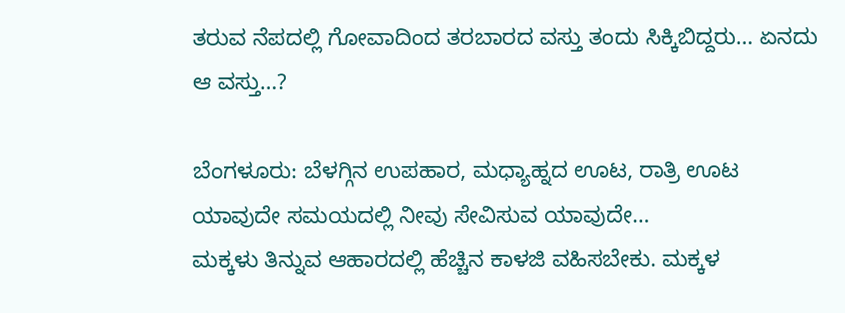ತರುವ ನೆಪದಲ್ಲಿ ಗೋವಾದಿಂದ ತರಬಾರದ ವಸ್ತು ತಂದು ಸಿಕ್ಕಿಬಿದ್ದರು… ಏನದು ಆ ವಸ್ತು…?

ಬೆಂಗಳೂರು: ಬೆಳಗ್ಗಿನ ಉಪಹಾರ, ಮಧ್ಯಾಹ್ನದ ಊಟ, ರಾತ್ರಿ ಊಟ ಯಾವುದೇ ಸಮಯದಲ್ಲಿ ನೀವು ಸೇವಿಸುವ ಯಾವುದೇ…
ಮಕ್ಕಳು ತಿನ್ನುವ ಆಹಾರದಲ್ಲಿ ಹೆಚ್ಚಿನ ಕಾಳಜಿ ವಹಿಸಬೇಕು. ಮಕ್ಕಳ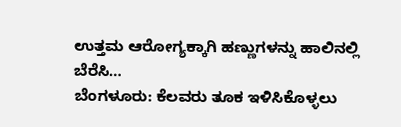ಉತ್ತಮ ಆರೋಗ್ಯಕ್ಕಾಗಿ ಹಣ್ಣುಗಳನ್ನು ಹಾಲಿನಲ್ಲಿ ಬೆರೆಸಿ…
ಬೆಂಗಳೂರು: ಕೆಲವರು ತೂಕ ಇಳಿಸಿಕೊಳ್ಳಲು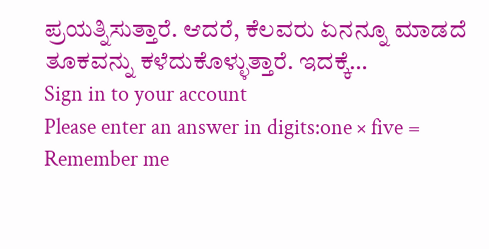ಪ್ರಯತ್ನಿಸುತ್ತಾರೆ. ಆದರೆ, ಕೆಲವರು ಏನನ್ನೂ ಮಾಡದೆ ತೂಕವನ್ನು ಕಳೆದುಕೊಳ್ಳುತ್ತಾರೆ. ಇದಕ್ಕೆ…
Sign in to your account
Please enter an answer in digits:one × five =
Remember me